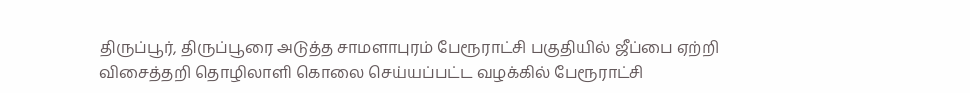திருப்பூர், திருப்பூரை அடுத்த சாமளாபுரம் பேரூராட்சி பகுதியில் ஜீப்பை ஏற்றி விசைத்தறி தொழிலாளி கொலை செய்யப்பட்ட வழக்கில் பேரூராட்சி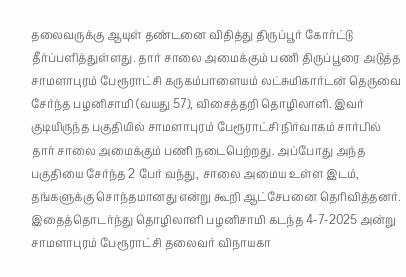தலைவருக்கு ஆயுள் தண்டனை விதித்து திருப்பூர் கோர்ட்டு தீர்ப்பளித்துள்ளது. தார் சாலை அமைக்கும் பணி திருப்பூரை அடுத்த சாமளாபுரம் பேரூராட்சி கருகம்பாளையம் லட்சுமிகார்டன் தெருவை சேர்ந்த பழனிசாமி (வயது 57), விசைத்தறி தொழிலாளி. இவர் குடியிருந்த பகுதியில் சாமளாபுரம் பேரூராட்சி நிர்வாகம் சார்பில் தார் சாலை அமைக்கும் பணி நடைபெற்றது. அப்போது அந்த பகுதியை சேர்ந்த 2 பேர் வந்து, சாலை அமைய உள்ள இடம், தங்களுக்கு சொந்தமானது என்று கூறி ஆட்சேபனை தெரிவித்தனர். இதைத்தொடர்ந்து தொழிலாளி பழனிசாமி கடந்த 4-7-2025 அன்று சாமளாபுரம் பேரூராட்சி தலைவர் விநாயகா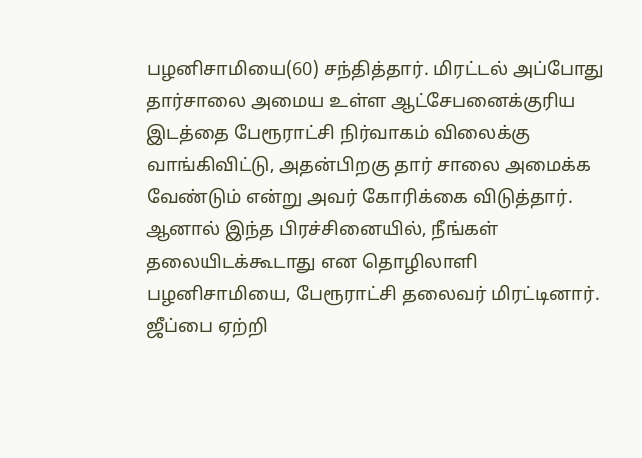பழனிசாமியை(60) சந்தித்தார். மிரட்டல் அப்போது தார்சாலை அமைய உள்ள ஆட்சேபனைக்குரிய இடத்தை பேரூராட்சி நிர்வாகம் விலைக்கு வாங்கிவிட்டு, அதன்பிறகு தார் சாலை அமைக்க வேண்டும் என்று அவர் கோரிக்கை விடுத்தார். ஆனால் இந்த பிரச்சினையில், நீங்கள் தலையிடக்கூடாது என தொழிலாளி பழனிசாமியை, பேரூராட்சி தலைவர் மிரட்டினார். ஜீப்பை ஏற்றி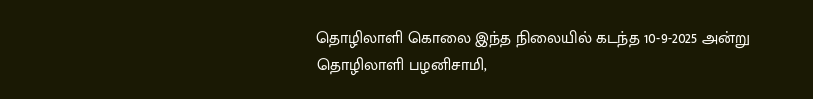தொழிலாளி கொலை இந்த நிலையில் கடந்த 10-9-2025 அன்று தொழிலாளி பழனிசாமி,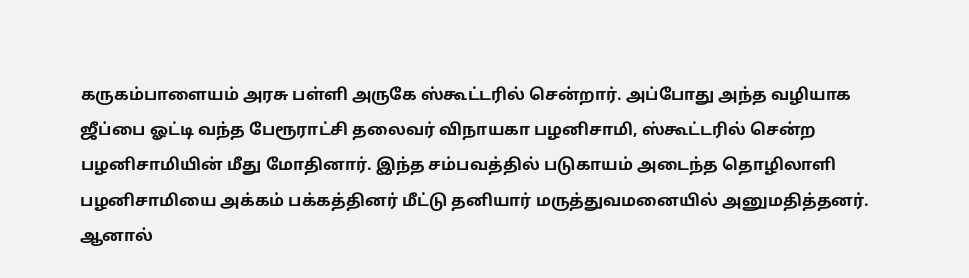கருகம்பாளையம் அரசு பள்ளி அருகே ஸ்கூட்டரில் சென்றார். அப்போது அந்த வழியாக ஜீப்பை ஓட்டி வந்த பேரூராட்சி தலைவர் விநாயகா பழனிசாமி, ஸ்கூட்டரில் சென்ற பழனிசாமியின் மீது மோதினார். இந்த சம்பவத்தில் படுகாயம் அடைந்த தொழிலாளி பழனிசாமியை அக்கம் பக்கத்தினர் மீட்டு தனியார் மருத்துவமனையில் அனுமதித்தனர். ஆனால்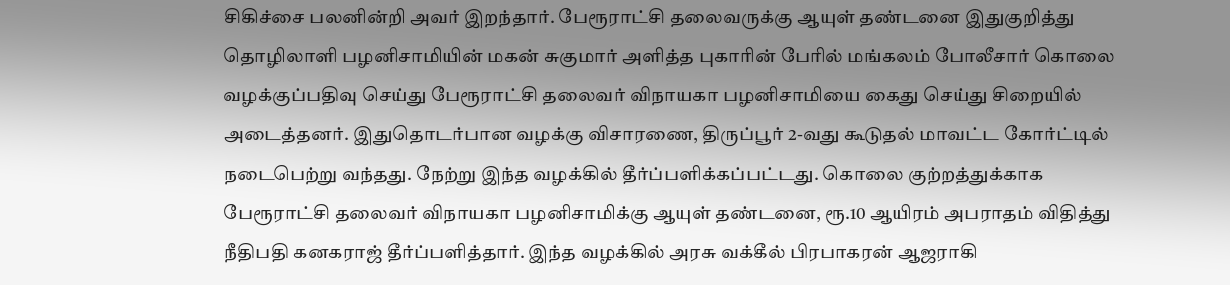சிகிச்சை பலனின்றி அவர் இறந்தார். பேரூராட்சி தலைவருக்கு ஆயுள் தண்டனை இதுகுறித்து தொழிலாளி பழனிசாமியின் மகன் சுகுமார் அளித்த புகாரின் பேரில் மங்கலம் போலீசார் கொலை வழக்குப்பதிவு செய்து பேரூராட்சி தலைவர் விநாயகா பழனிசாமியை கைது செய்து சிறையில் அடைத்தனர். இதுதொடர்பான வழக்கு விசாரணை, திருப்பூர் 2-வது கூடுதல் மாவட்ட கோர்ட்டில் நடைபெற்று வந்தது. நேற்று இந்த வழக்கில் தீர்ப்பளிக்கப்பட்டது. கொலை குற்றத்துக்காக பேரூராட்சி தலைவர் விநாயகா பழனிசாமிக்கு ஆயுள் தண்டனை, ரூ.10 ஆயிரம் அபராதம் விதித்து நீதிபதி கனகராஜ் தீர்ப்பளித்தார். இந்த வழக்கில் அரசு வக்கீல் பிரபாகரன் ஆஜராகி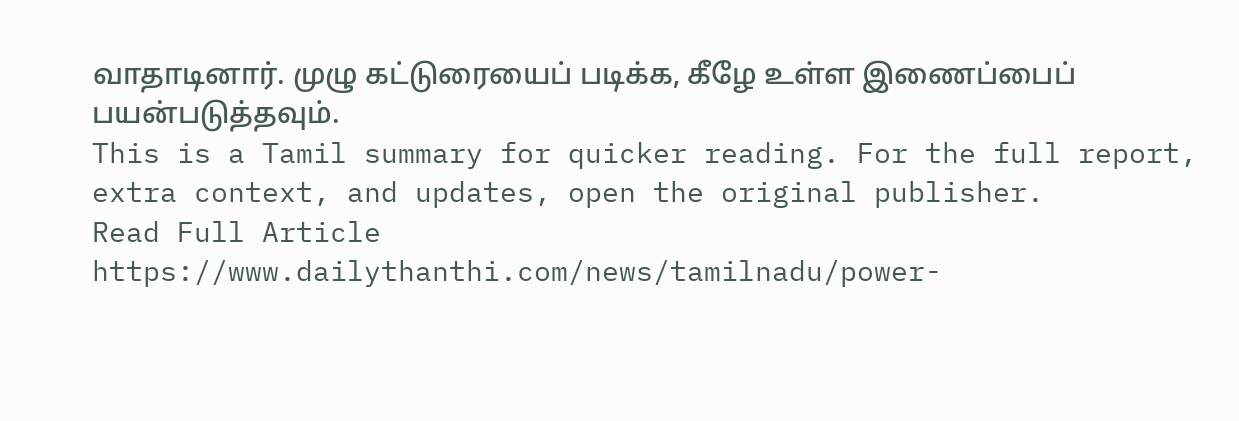வாதாடினார். முழு கட்டுரையைப் படிக்க, கீழே உள்ள இணைப்பைப் பயன்படுத்தவும்.
This is a Tamil summary for quicker reading. For the full report, extra context, and updates, open the original publisher.
Read Full Article
https://www.dailythanthi.com/news/tamilnadu/power-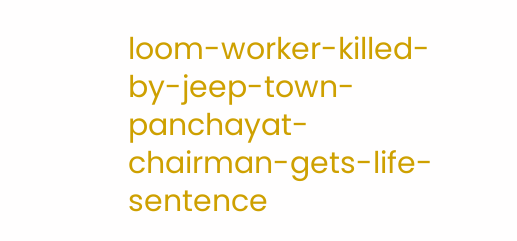loom-worker-killed-by-jeep-town-panchayat-chairman-gets-life-sentence